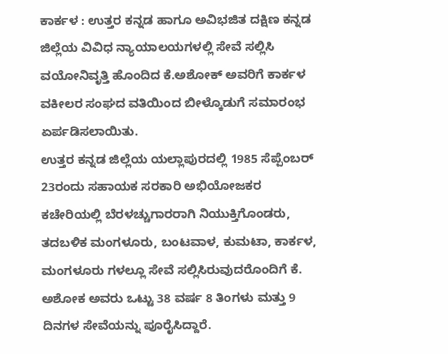ಕಾರ್ಕಳ : ಉತ್ತರ ಕನ್ನಡ ಹಾಗೂ ಅವಿಭಜಿತ ದಕ್ಷಿಣ ಕನ್ನಡ ಜಿಲ್ಲೆಯ ವಿವಿಧ ನ್ಯಾಯಾಲಯಗಳಲ್ಲಿ ಸೇವೆ ಸಲ್ಲಿಸಿ ವಯೋನಿವೃತ್ತಿ ಹೊಂದಿದ ಕೆ.ಅಶೋಕ್ ಅವರಿಗೆ ಕಾರ್ಕಳ ವಕೀಲರ ಸಂಘದ ವತಿಯಿಂದ ಬೀಳ್ಕೊಡುಗೆ ಸಮಾರಂಭ ಏರ್ಪಡಿಸಲಾಯಿತು.
ಉತ್ತರ ಕನ್ನಡ ಜಿಲ್ಲೆಯ ಯಲ್ಲಾಪುರದಲ್ಲಿ 1985 ಸೆಪ್ಪೆಂಬರ್ 23ರಂದು ಸಹಾಯಕ ಸರಕಾರಿ ಅಭಿಯೋಜಕರ ಕಚೇರಿಯಲ್ಲಿ ಬೆರಳಚ್ಚುಗಾರರಾಗಿ ನಿಯುಕ್ತಿಗೊಂಡರು, ತದಬಳಿಕ ಮಂಗಳೂರು, ಬಂಟವಾಳ, ಕುಮಟಾ, ಕಾರ್ಕಳ, ಮಂಗಳೂರು ಗಳಲ್ಲೂ ಸೇವೆ ಸಲ್ಲಿಸಿರುವುದರೊಂದಿಗೆ ಕೆ. ಅಶೋಕ ಅವರು ಒಟ್ಟು 38 ವರ್ಷ 8 ತಿಂಗಳು ಮತ್ತು 9 ದಿನಗಳ ಸೇವೆಯನ್ನು ಪೂರೈಸಿದ್ದಾರೆ.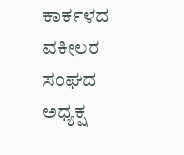ಕಾರ್ಕಳದ ವಕೀಲರ ಸಂಘದ ಅಧ್ಯಕ್ಷ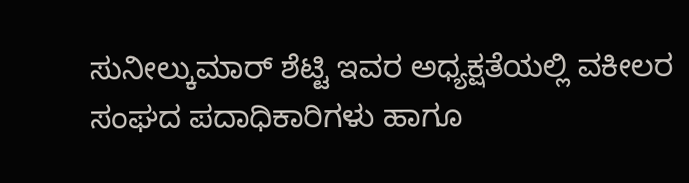ಸುನೀಲ್ಕುಮಾರ್ ಶೆಟ್ಟಿ ಇವರ ಅಧ್ಯಕ್ಷತೆಯಲ್ಲಿ ವಕೀಲರ ಸಂಘದ ಪದಾಧಿಕಾರಿಗಳು ಹಾಗೂ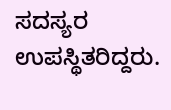ಸದಸ್ಯರ ಉಪಸ್ಥಿತರಿದ್ದರು.